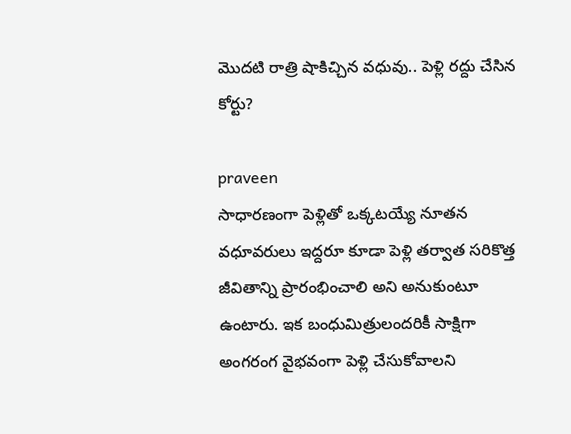మొదటి రాత్రి షాకిచ్చిన వధువు.. పెళ్లి రద్దు చేసిన కోర్టు?

praveen
సాధారణంగా పెళ్లితో ఒక్కటయ్యే నూతన వధూవరులు ఇద్దరూ కూడా పెళ్లి తర్వాత సరికొత్త జీవితాన్ని ప్రారంభించాలి అని అనుకుంటూ ఉంటారు. ఇక బంధుమిత్రులందరికీ సాక్షిగా అంగరంగ వైభవంగా పెళ్లి చేసుకోవాలని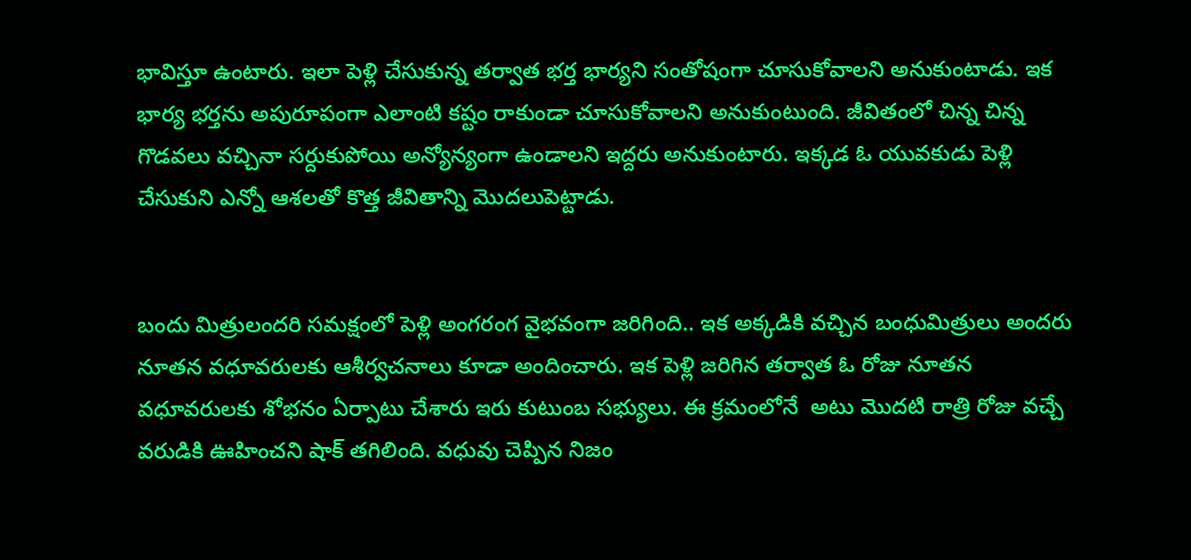భావిస్తూ ఉంటారు. ఇలా పెళ్లి చేసుకున్న తర్వాత భర్త భార్యని సంతోషంగా చూసుకోవాలని అనుకుంటాడు. ఇక భార్య భర్తను అపురూపంగా ఎలాంటి కష్టం రాకుండా చూసుకోవాలని అనుకుంటుంది. జీవితంలో చిన్న చిన్న గొడవలు వచ్చినా సర్దుకుపోయి అన్యోన్యంగా ఉండాలని ఇద్దరు అనుకుంటారు. ఇక్కడ ఓ యువకుడు పెళ్లి చేసుకుని ఎన్నో ఆశలతో కొత్త జీవితాన్ని మొదలుపెట్టాడు.


బందు మిత్రులందరి సమక్షంలో పెళ్లి అంగరంగ వైభవంగా జరిగింది.. ఇక అక్కడికి వచ్చిన బంధుమిత్రులు అందరు నూతన వధూవరులకు ఆశీర్వచనాలు కూడా అందించారు. ఇక పెళ్లి జరిగిన తర్వాత ఓ రోజు నూతన వధూవరులకు శోభనం ఏర్పాటు చేశారు ఇరు కుటుంబ సభ్యులు. ఈ క్రమంలోనే  అటు మొదటి రాత్రి రోజు వచ్చే వరుడికి ఊహించని షాక్ తగిలింది. వధువు చెప్పిన నిజం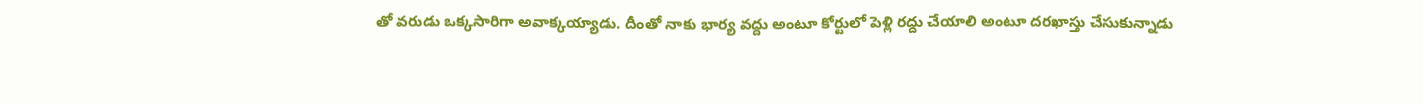తో వరుడు ఒక్కసారిగా అవాక్కయ్యాడు. దీంతో నాకు భార్య వద్దు అంటూ కోర్టులో పెళ్లి రద్దు చేయాలి అంటూ దరఖాస్తు చేసుకున్నాడు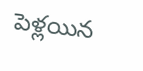పెళ్లయిన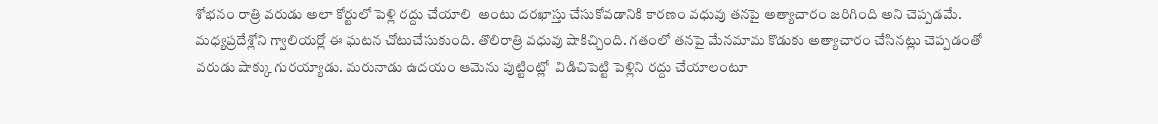శోభనం రాత్రి వరుడు అలా కోర్టులో పెళ్లి రద్దు చేయాలి  అంటు దరఖాస్తు చేసుకోవడానికి కారణం వధువు తనపై అత్యాచారం జరిగింది అని చెప్పడమే. మధ్యప్రదేశ్లోని గ్వాలియర్లో ఈ ఘటన చోటుచేసుకుంది. తొలిరాత్రి వధువు షాకిచ్చింది. గతంలో తనపై మేనమామ కొడుకు అత్యాచారం చేసినట్లు చెప్పడంతో వరుడు షాక్కు గురయ్యాడు. మరునాడు ఉదయం ఆమెను పుట్టింట్లో  విడిచిపెట్టి పెళ్లిని రద్దు చేయాలంటూ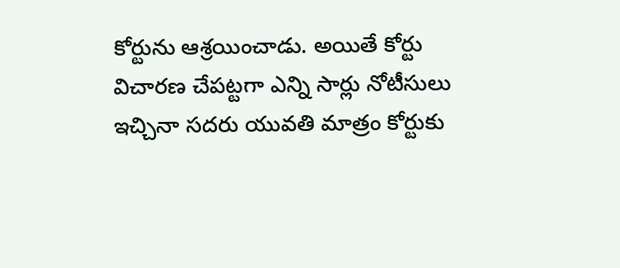కోర్టును ఆశ్రయించాడు. అయితే కోర్టు విచారణ చేపట్టగా ఎన్ని సార్లు నోటీసులు ఇచ్చినా సదరు యువతి మాత్రం కోర్టుకు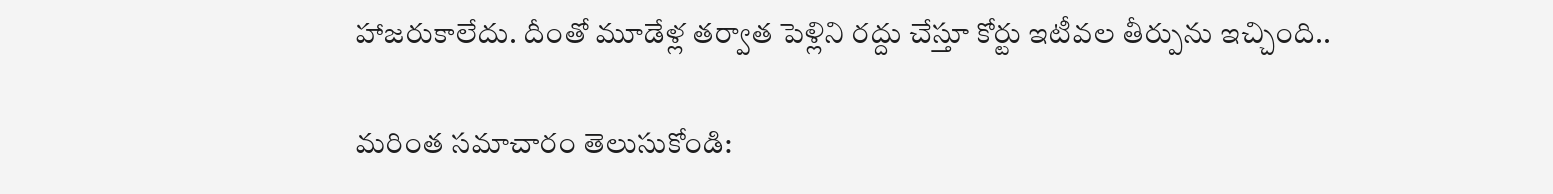హాజరుకాలేదు. దీంతో మూడేళ్ల తర్వాత పెళ్లిని రద్దు చేస్తూ కోర్టు ఇటీవల తీర్పును ఇచ్చింది..

మరింత సమాచారం తెలుసుకోండి: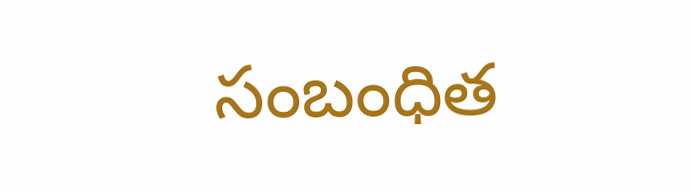సంబంధిత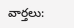వార్తలు: